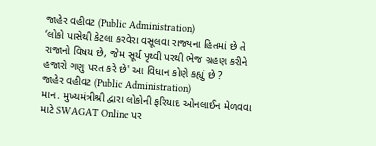જાહેર વહીવટ (Public Administration)
‘લોકો પાસેથી કેટલા કરવેરા વસૂલવા રાજ્યના હિતમાં છે તે રાજાનો વિષય છે, જેમ સૂર્ય પૃથ્વી પરથી ભેજ ગ્રહણ કરીને હજારો ગણુ પરત કરે છે' આ વિધાન કોણે કહ્યું છે ?
જાહેર વહીવટ (Public Administration)
માન. મુખ્યમંત્રીશ્રી દ્વારા લોકોની ફરિયાદ ઓનલાઈન મેળવવા માટે SWAGAT Online પર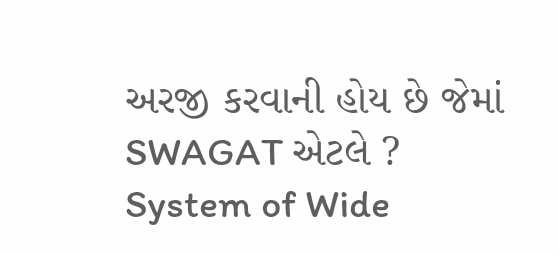અરજી કરવાની હોય છે જેમાં SWAGAT એટલે ?
System of Wide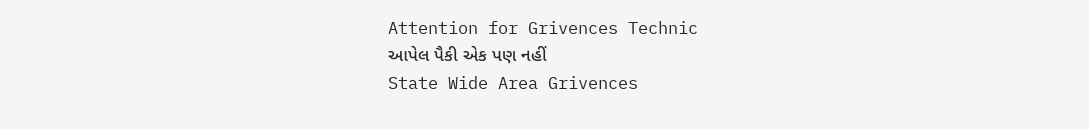Attention for Grivences Technic
આપેલ પૈકી એક પણ નહીં
State Wide Area Grivences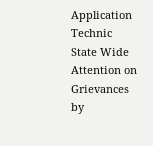Application Technic
State Wide Attention on Grievances by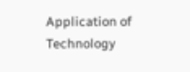Application of Technology